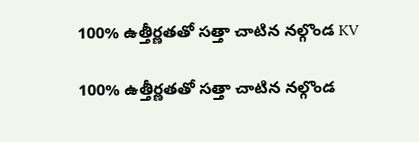100% ఉత్తీర్ణతతో సత్తా చాటిన నల్గొండ KV

100% ఉత్తీర్ణతతో సత్తా చాటిన నల్గొండ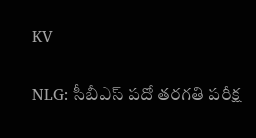KV

NLG: సీబీఎస్ పదో తరగతి పరీక్ష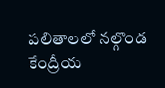పలితాలలో నల్గొండ కేంద్రీయ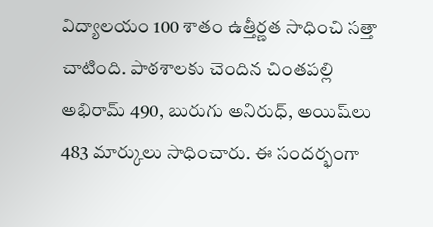విద్యాలయం 100 శాతం ఉత్తీర్ణత సాధించి సత్తా చాటింది. పాఠశాలకు చెందిన చింతపల్లి అభిరామ్ 490, బురుగు అనిరుధ్, అయిష్‌లు 483 మార్కులు సాధించారు. ఈ సందర్భంగా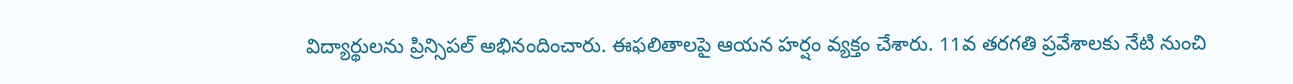విద్యార్థులను ప్రిన్సిపల్ అభినందించారు. ఈఫలితాలపై ఆయన హర్షం వ్యక్తం చేశారు. 11వ తరగతి ప్రవేశాలకు నేటి నుంచి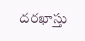దరఖాస్తు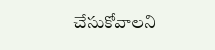చేసుకోవాలని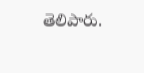తెలిపారు.